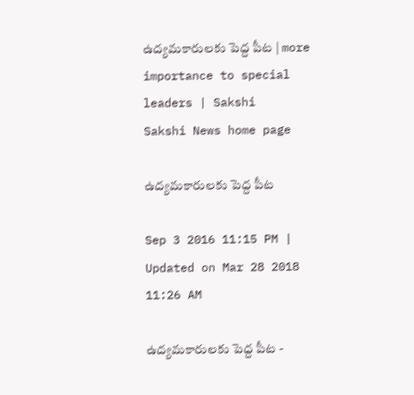ఉద్యమకారులకు పెద్ద పీట | more importance to special leaders | Sakshi
Sakshi News home page

ఉద్యమకారులకు పెద్ద పీట

Sep 3 2016 11:15 PM | Updated on Mar 28 2018 11:26 AM

ఉద్యమకారులకు పెద్ద పీట -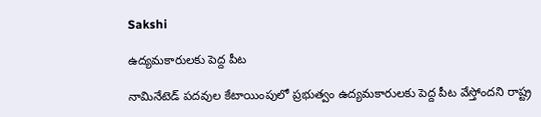Sakshi

ఉద్యమకారులకు పెద్ద పీట

నామినేటెడ్‌ పదవుల కేటాయింపులో ప్రభుత్వం ఉద్యమకారులకు పెద్ద పీట వేస్తోందని రాష్ట్ర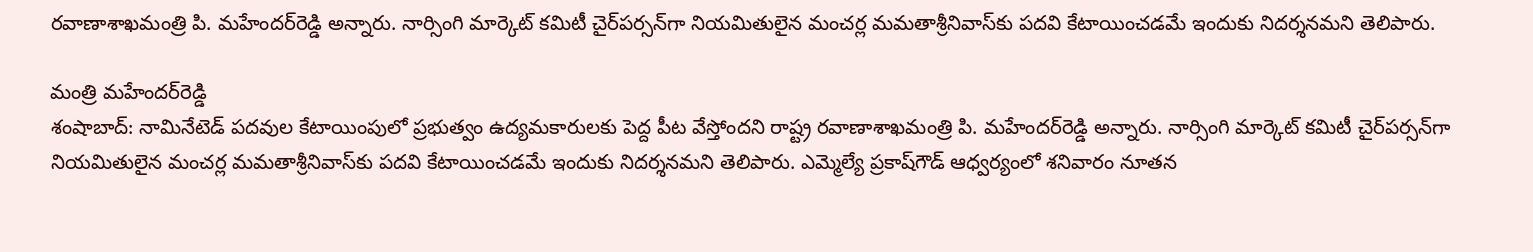రవాణాశాఖమంత్రి పి. మహేందర్‌రెడ్డి అన్నారు. నార్సింగి మార్కెట్ కమిటీ చైర్‌పర్సన్‌గా నియమితులైన మంచర్ల మమతాశ్రీనివాస్‌కు పదవి కేటాయించడమే ఇందుకు నిదర్శనమని తెలిపారు.

మంత్రి మహేందర్‌రెడ్డి
శంషాబాద్‌: నామినేటెడ్‌ పదవుల కేటాయింపులో ప్రభుత్వం ఉద్యమకారులకు పెద్ద పీట వేస్తోందని రాష్ట్ర రవాణాశాఖమంత్రి పి. మహేందర్‌రెడ్డి అన్నారు. నార్సింగి మార్కెట్ కమిటీ చైర్‌పర్సన్‌గా నియమితులైన మంచర్ల మమతాశ్రీనివాస్‌కు పదవి కేటాయించడమే ఇందుకు నిదర్శనమని తెలిపారు. ఎమ్మెల్యే ప్రకాష్‌గౌడ్‌ ఆధ్వర్యంలో శనివారం నూతన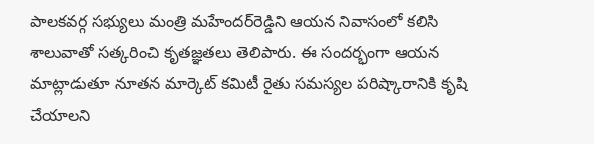పాలకవర్గ సభ్యులు మంత్రి మహేందర్‌రెడ్డిని ఆయన నివాసంలో కలిసి శాలువాతో సత్కరించి కృతజ్ఞతలు తెలిపారు. ఈ సందర్భంగా ఆయన మాట్లాడుతూ నూతన మార్కెట్‌ కమిటీ రైతు సమస్యల పరిష్కారానికి కృషి చేయాలని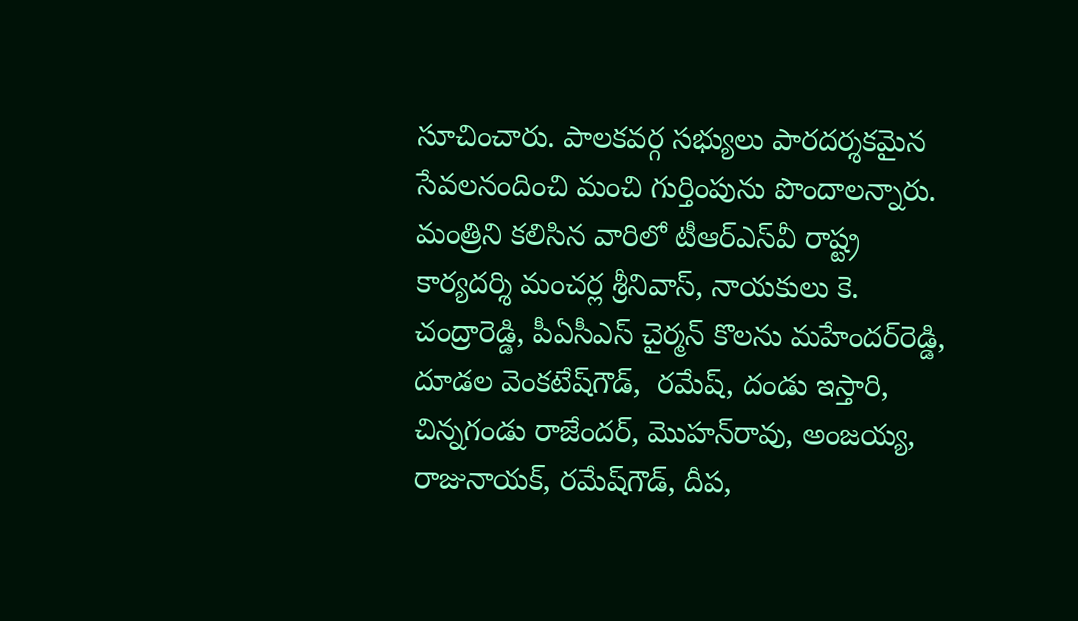సూచించారు. పాలకవర్గ సభ్యులు పారదర్శకమైన సేవలనందించి మంచి గుర్తింపును పొందాలన్నారు. మంత్రిని కలిసిన వారిలో టీఆర్‌ఎస్‌వీ రాష్ట్ర కార్యదర్శి మంచర్ల శ్రీనివాస్‌, నాయకులు కె. చంద్రారెడ్డి, పీఏసీఎస్‌ చైర్మన్ కొలను మహేందర్‌రెడ్డి, దూడల వెంకటేష్‌గౌడ్,  రమేష్‌, దండు ఇస్తారి, చిన్నగండు రాజేందర్‌, మొహన్‌రావు, అంజయ్య, రాజునాయక్‌, రమేష్‌గౌడ్‌, దీప,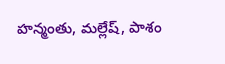హన్మంతు, మల్లేష్‌, పాశం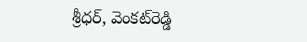శ్రీధర్‌, వెంకట్‌రెడ్డి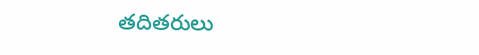తదితరులు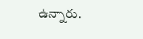ఉన్నారు.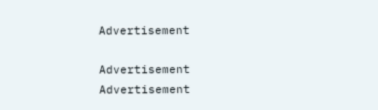Advertisement

Advertisement
Advertisement